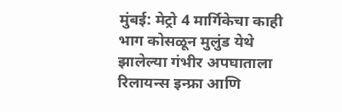मुंबई: मेट्रो 4 मार्गिकेचा काही भाग कोसळून मुलुंड येथे झालेल्या गंभीर अपघाताला रिलायन्स इन्फ्रा आणि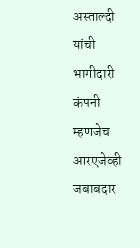अस्ताल्दी यांची भागीदारी कंपनी म्हणजेच आरएजेव्ही जबाबदार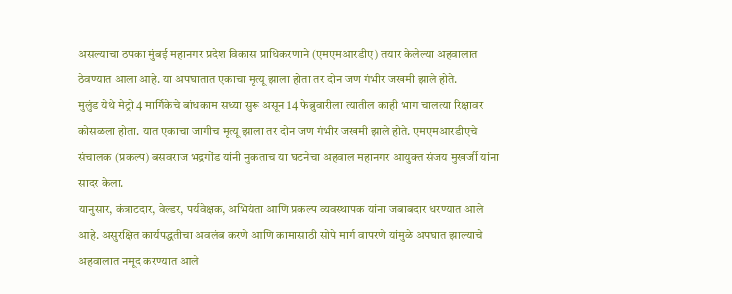असल्याचा ठपका मुंबई महानगर प्रदेश विकास प्राधिकरणाने (एमएमआरडीए) तयार केलेल्या अहवालात ठेवण्यात आला आहे. या अपघातात एकाचा मृत्यू झाला होता तर दोन जण गंभीर जखमी झाले होते.
मुलुंड येथे मेट्रो 4 मार्गिकेचे बांधकाम सध्या सुरू असून 14 फेब्रुवारीला त्यातील काही भाग चालत्या रिक्षावर कोसळला होता. यात एकाचा जागीच मृत्यू झाला तर दोन जण गंभीर जखमी झाले होते. एमएमआरडीएचे संचालक (प्रकल्प) बसवराज भद्रगोंड यांनी नुकताच या घटनेचा अहवाल महानगर आयुक्त संजय मुखर्जी यांना सादर केला.
यानुसार, कंत्राटदार, वेल्डर, पर्यवेक्षक, अभियंता आणि प्रकल्प व्यवस्थापक यांना जबाबदार धरण्यात आले आहे. असुरक्षित कार्यपद्धतीचा अवलंब करणे आणि कामासाठी सोपे मार्ग वापरणे यांमुळे अपघात झाल्याचे अहवालात नमूद करण्यात आले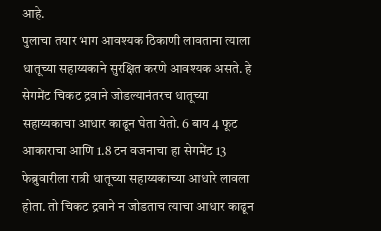आहे.
पुलाचा तयार भाग आवश्यक ठिकाणी लावताना त्याला धातूच्या सहाय्यकाने सुरक्षित करणे आवश्यक असते. हे सेगमेंट चिकट द्रवाने जोडल्यानंतरच धातूच्या सहाय्यकाचा आधार काढून घेता येतो. 6 बाय 4 फूट आकाराचा आणि 1.8 टन वजनाचा हा सेगमेंट 13 फेब्रुवारीला रात्री धातूच्या सहाय्यकाच्या आधारे लावला होता. तो चिकट द्रवाने न जोडताच त्याचा आधार काढून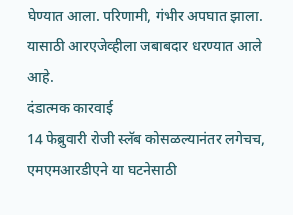घेण्यात आला. परिणामी, गंभीर अपघात झाला. यासाठी आरएजेव्हीला जबाबदार धरण्यात आले आहे.
दंडात्मक कारवाई
14 फेब्रुवारी रोजी स्लॅब कोसळल्यानंतर लगेचच, एमएमआरडीएने या घटनेसाठी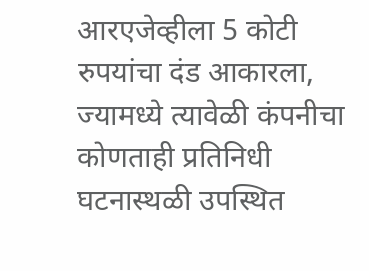आरएजेव्हीला 5 कोटी रुपयांचा दंड आकारला, ज्यामध्ये त्यावेळी कंपनीचा कोणताही प्रतिनिधी घटनास्थळी उपस्थित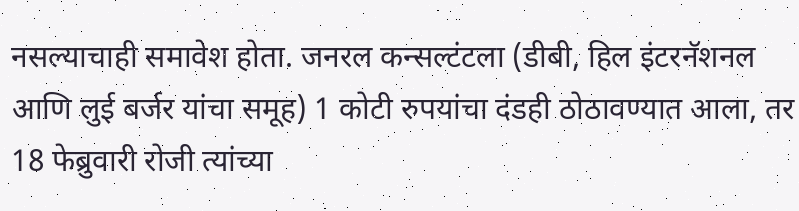नसल्याचाही समावेश होता. जनरल कन्सल्टंटला (डीबी, हिल इंटरनॅशनल आणि लुई बर्जर यांचा समूह) 1 कोटी रुपयांचा दंडही ठोठावण्यात आला, तर 18 फेब्रुवारी रोजी त्यांच्या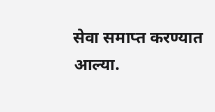सेवा समाप्त करण्यात आल्या.